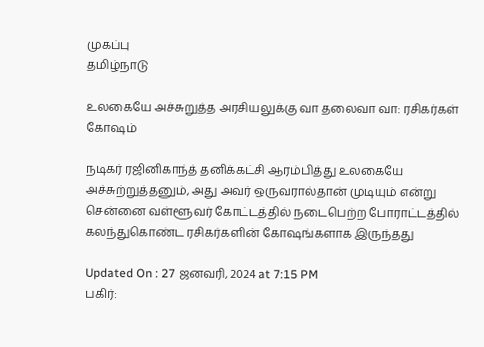முகப்பு
தமிழ்நாடு

உலகையே அச்சுறுத்த அரசியலுக்கு வா தலைவா வா: ரசிகர்கள் கோஷம்

நடிகர் ரஜினிகாந்த் தனிக்கட்சி ஆரம்பித்து உலகையே அச்சுற்றுத்தனும், அது அவர் ஒருவரால்தான் முடியும் என்று சென்னை வள்ளூவர் கோட்டத்தில் நடைபெற்ற போராட்டத்தில் கலந்துகொண்ட ரசிகர்களின் கோஷங்களாக இருந்தது

Updated On : 27 ஜனவரி, 2024 at 7:15 PM
பகிர்: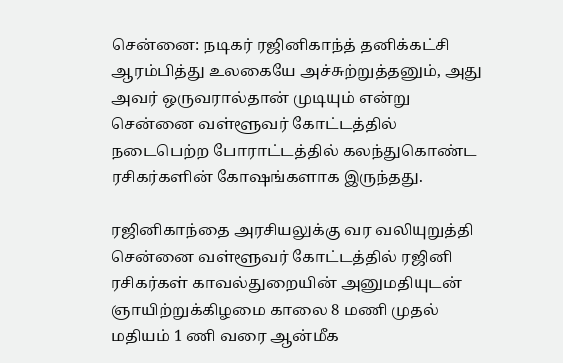சென்னை: நடிகர் ரஜினிகாந்த் தனிக்கட்சி ஆரம்பித்து உலகையே அச்சுற்றுத்தனும், அது அவர் ஒருவரால்தான் முடியும் என்று சென்னை வள்ளூவர் கோட்டத்தில் நடைபெற்ற போராட்டத்தில் கலந்துகொண்ட ரசிகர்களின் கோஷங்களாக இருந்தது.

ரஜினிகாந்தை அரசியலுக்கு வர வலியுறுத்தி சென்னை வள்ளூவர் கோட்டத்தில் ரஜினி ரசிகர்கள் காவல்துறையின் அனுமதியுடன் ஞாயிற்றுக்கிழமை காலை 8 மணி முதல் மதியம் 1 ணி வரை ஆன்மீக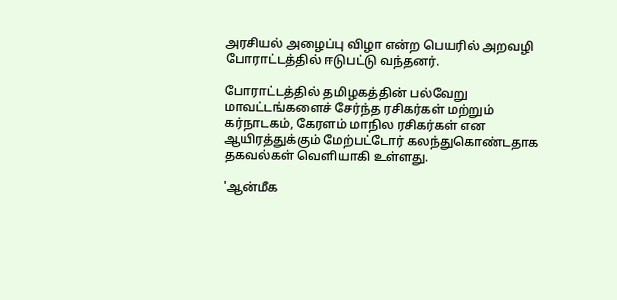அரசியல் அழைப்பு விழா என்ற பெயரில் அறவழி போராட்டத்தில் ஈடுபட்டு வந்தனர்.

போராட்டத்தில் தமிழகத்தின் பல்வேறு மாவட்டங்களைச் சேர்ந்த ரசிகர்கள் மற்றும் கர்நாடகம், கேரளம் மாநில ரசிகர்கள் என ஆயிரத்துக்கும் மேற்பட்டோர் கலந்துகொண்டதாக தகவல்கள் வெளியாகி உள்ளது.

'ஆன்மீக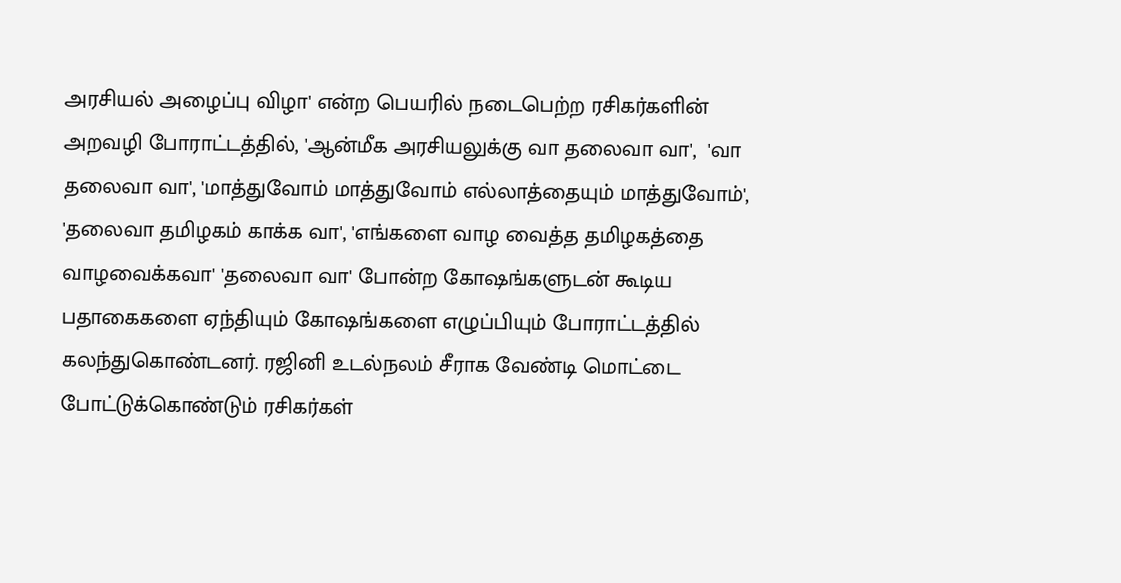அரசியல் அழைப்பு விழா' என்ற பெயரில் நடைபெற்ற ரசிகர்களின் அறவழி போராட்டத்தில், 'ஆன்மீக அரசியலுக்கு வா தலைவா வா',  'வா தலைவா வா', 'மாத்துவோம் மாத்துவோம் எல்லாத்தையும் மாத்துவோம்', 'தலைவா தமிழகம் காக்க வா', 'எங்களை வாழ வைத்த தமிழகத்தை வாழவைக்கவா' 'தலைவா வா' போன்ற கோஷங்களுடன் கூடிய பதாகைகளை ஏந்தியும் கோஷங்களை எழுப்பியும் போராட்டத்தில் கலந்துகொண்டனர். ரஜினி உடல்நலம் சீராக வேண்டி மொட்டை போட்டுக்கொண்டும் ரசிகர்கள்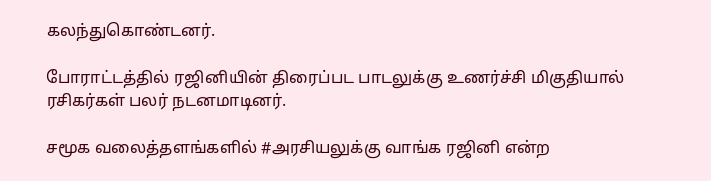கலந்துகொண்டனர்.

போராட்டத்தில் ரஜினியின் திரைப்பட பாடலுக்கு உணர்ச்சி மிகுதியால் ரசிகர்கள் பலர் நடனமாடினர்.

சமூக வலைத்தளங்களில் #அரசியலுக்கு வாங்க ரஜினி என்ற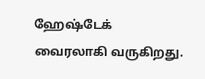ஹேஷ்டேக் வைரலாகி வருகிறது.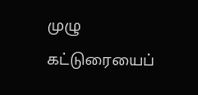முழு கட்டுரையைப்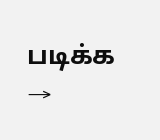படிக்க →